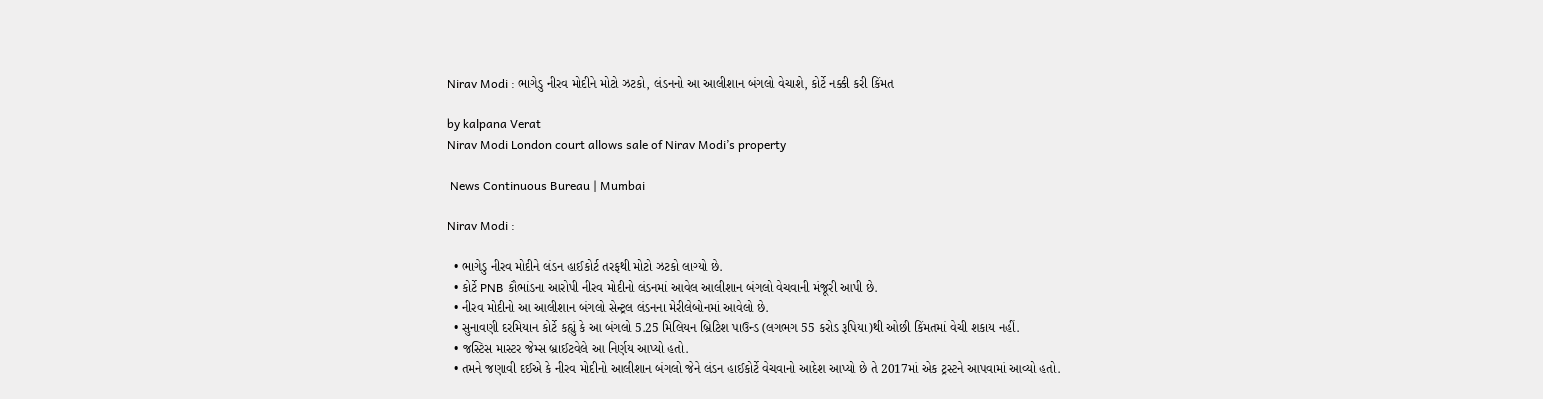Nirav Modi : ભાગેડુ નીરવ મોદીને મોટો ઝટકો, લંડનનો આ આલીશાન બંગલો વેચાશે, કોર્ટે નક્કી કરી કિંમત

by kalpana Verat
Nirav Modi London court allows sale of Nirav Modi’s property

 News Continuous Bureau | Mumbai

Nirav Modi :

  • ભાગેડુ નીરવ મોદીને લંડન હાઈકોર્ટ તરફથી મોટો ઝટકો લાગ્યો છે.
  • કોર્ટે PNB કૌભાંડના આરોપી નીરવ મોદીનો લંડનમાં આવેલ આલીશાન બંગલો વેચવાની મંજૂરી આપી છે.
  • નીરવ મોદીનો આ આલીશાન બંગલો સેન્ટ્રલ લંડનના મેરીલેબોનમાં આવેલો છે.
  • સુનાવણી દરમિયાન કોર્ટે કહ્યું કે આ બંગલો 5.25 મિલિયન બ્રિટિશ પાઉન્ડ (લગભગ 55 કરોડ રૂપિયા)થી ઓછી કિંમતમાં વેચી શકાય નહીં.
  • જસ્ટિસ માસ્ટર જેમ્સ બ્રાઈટવેલે આ નિર્ણય આપ્યો હતો.
  • તમને જણાવી દઈએ કે નીરવ મોદીનો આલીશાન બંગલો જેને લંડન હાઈકોર્ટે વેચવાનો આદેશ આપ્યો છે તે 2017માં એક ટ્રસ્ટને આપવામાં આવ્યો હતો.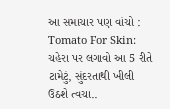આ સમાચાર પણ વાંચો : Tomato For Skin: ચહેરા પર લગાવો આ 5 રીતે ટામેટું, સુંદરતાથી ખીલી ઉઠશે ત્વચા..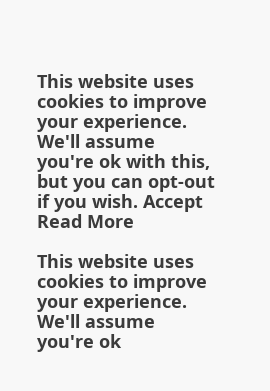This website uses cookies to improve your experience. We'll assume you're ok with this, but you can opt-out if you wish. Accept Read More

This website uses cookies to improve your experience. We'll assume you're ok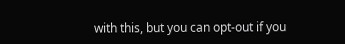with this, but you can opt-out if you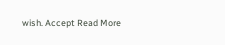wish. Accept Read More